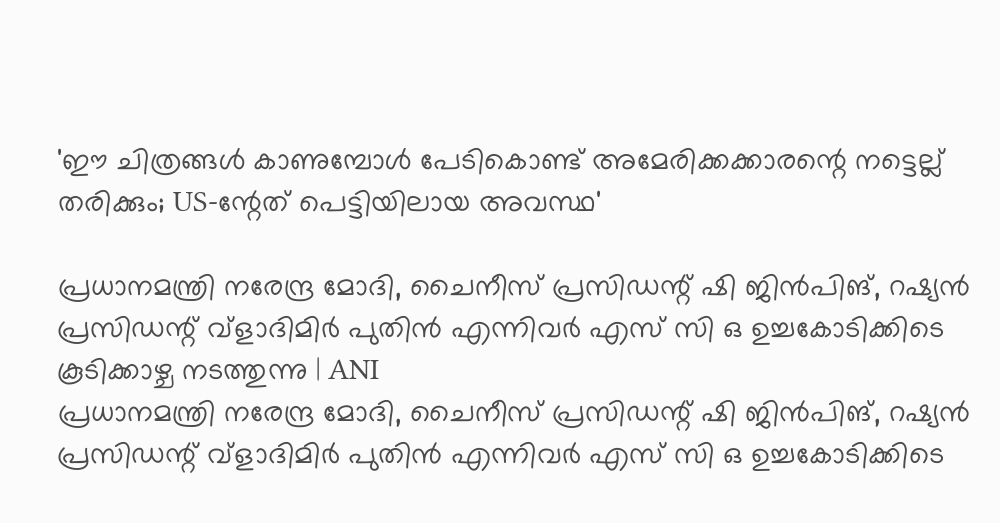'ഈ ചിത്രങ്ങൾ കാണുമ്പോൾ പേടികൊണ്ട് അമേരിക്കക്കാരന്റെ നട്ടെല്ല് തരിക്കും; US-ന്റേത് പെട്ടിയിലായ അവസ്ഥ'

പ്രധാനമന്ത്രി നരേന്ദ്ര മോദി, ചൈനീസ് പ്രസിഡന്റ് ഷി ജിൻപിങ്, റഷ്യൻ പ്രസിഡന്റ് വ്ളാദിമിർ പുതിൻ എന്നിവർ എസ് സി ഒ ഉച്ചകോടിക്കിടെ കൂടിക്കാഴ്ച നടത്തുന്നു | ANI
പ്രധാനമന്ത്രി നരേന്ദ്ര മോദി, ചൈനീസ് പ്രസിഡന്റ് ഷി ജിൻപിങ്, റഷ്യൻ പ്രസിഡന്റ് വ്ളാദിമിർ പുതിൻ എന്നിവർ എസ് സി ഒ ഉച്ചകോടിക്കിടെ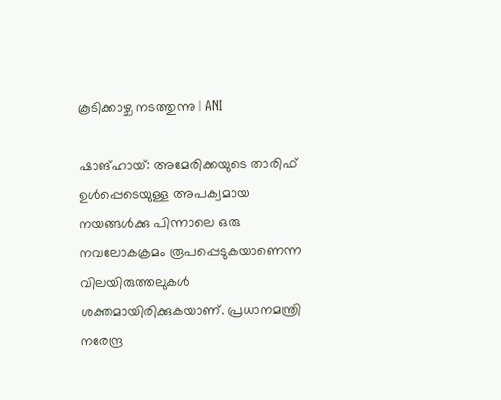കൂടിക്കാഴ്ച നടത്തുന്നു | ANI

ഷാങ്ഹായ്: അമേരിക്കയുടെ താരിഫ് ഉള്‍പ്പെടെയുള്ള അപക്വമായ നയങ്ങള്‍ക്കു പിന്നാലെ ഒരു നവലോകക്രമം രൂപപ്പെടുകയാണെന്ന വിലയിരുത്തലുകള്‍ ശക്തമായിരിക്കുകയാണ്. പ്രധാനമന്ത്രി നരേന്ദ്ര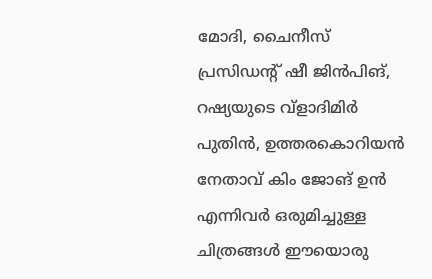മോദി, ചൈനീസ് പ്രസിഡന്റ് ഷീ ജിന്‍പിങ്, റഷ്യയുടെ വ്‌ളാദിമിര്‍ പുതിന്‍, ഉത്തരകൊറിയന്‍ നേതാവ് കിം ജോങ് ഉന്‍ എന്നിവര്‍ ഒരുമിച്ചുള്ള ചിത്രങ്ങള്‍ ഈയൊരു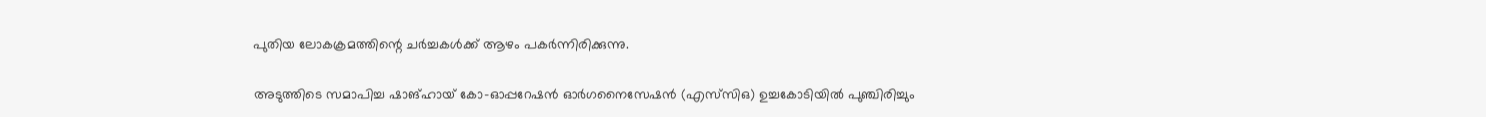പുതിയ ലോകക്രമത്തിന്റെ ചര്‍ച്ചകള്‍ക്ക് ആഴം പകര്‍ന്നിരിക്കുന്നു.

അടുത്തിടെ സമാപിച്ച ഷാങ്ഹായ് കോ-ഓപ്പറേഷന്‍ ഓര്‍ഗനൈസേഷന്‍ (എസ്‌സിഒ) ഉച്ചകോടിയില്‍ പുഞ്ചിരിച്ചും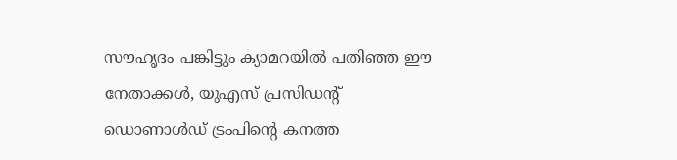സൗഹൃദം പങ്കിട്ടും ക്യാമറയില്‍ പതിഞ്ഞ ഈ നേതാക്കള്‍, യുഎസ് പ്രസിഡന്റ് ഡൊണാള്‍ഡ് ട്രംപിന്റെ കനത്ത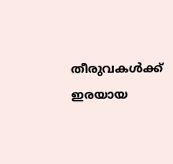തീരുവകള്‍ക്ക് ഇരയായ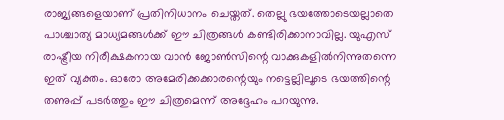രാജ്യങ്ങളെയാണ് പ്രതിനിധാനം ചെയ്തത്. തെല്ലു ഭയത്തോടെയല്ലാതെ പാശ്ചാത്യ മാധ്യമങ്ങള്‍ക്ക് ഈ ചിത്രങ്ങള്‍ കണ്ടിരിക്കാനാവില്ല. യുഎസ് രാഷ്ട്രീയ നിരീക്ഷകനായ വാന്‍ ജോണ്‍സിന്റെ വാക്കുകളില്‍നിന്നുതന്നെ ഇത് വ്യക്തം. ഓരോ അമേരിക്കക്കാരന്റെയും നട്ടെല്ലിലൂടെ ഭയത്തിന്റെ തണുപ്പ് പടര്‍ത്തും ഈ ചിത്രമെന്ന് അദ്ദേഹം പറയുന്നു.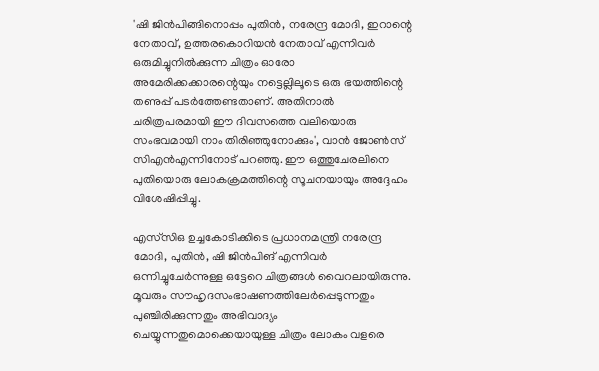'ഷി ജിന്‍പിങ്ങിനൊപ്പം പുതിന്‍, നരേന്ദ്ര മോദി, ഇറാന്റെ നേതാവ്, ഉത്തരകൊറിയന്‍ നേതാവ് എന്നിവര്‍ ഒരുമിച്ചുനില്‍ക്കുന്ന ചിത്രം ഓരോ അമേരിക്കക്കാരന്റെയും നട്ടെല്ലിലൂടെ ഒരു ഭയത്തിന്റെ തണുപ്പ് പടര്‍ത്തേണ്ടതാണ്. അതിനാല്‍ ചരിത്രപരമായി ഈ ദിവസത്തെ വലിയൊരു സംഭവമായി നാം തിരിഞ്ഞുനോക്കും', വാന്‍ ജോണ്‍സ് സിഎന്‍എന്നിനോട് പറഞ്ഞു. ഈ ഒത്തുചേരലിനെ പുതിയൊരു ലോകക്രമത്തിന്റെ സൂചനയായും അദ്ദേഹം വിശേഷിപ്പിച്ചു.

എസ്‌സിഒ ഉച്ചകോടിക്കിടെ പ്രധാനമന്ത്രി നരേന്ദ്ര മോദി, പുതിന്‍, ഷി ജിന്‍പിങ് എന്നിവര്‍ ഒന്നിച്ചുചേര്‍ന്നുള്ള ഒട്ടേറെ ചിത്രങ്ങള്‍ വൈറലായിരുന്നു. മൂവരും സൗഹൃദസംഭാഷണത്തിലേര്‍പ്പെടുന്നതും പുഞ്ചിരിക്കുന്നതും അഭിവാദ്യം ചെയ്യുന്നതുമൊക്കെയായുള്ള ചിത്രം ലോകം വളരെ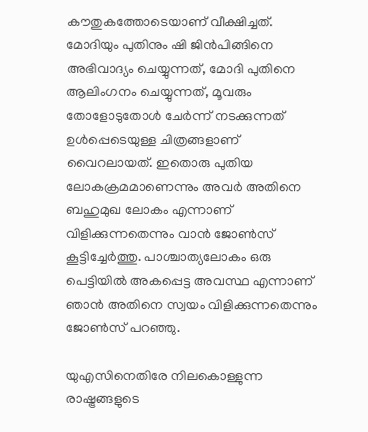കൗതുകത്തോടെയാണ് വീക്ഷിച്ചത്. മോദിയും പുതിനും ഷി ജിന്‍പിങ്ങിനെ അഭിവാദ്യം ചെയ്യുന്നത്, മോദി പുതിനെ ആലിംഗനം ചെയ്യുന്നത്, മൂവരും തോളോടുതോള്‍ ചേര്‍ന്ന് നടക്കുന്നത് ഉള്‍പ്പെടെയുള്ള ചിത്രങ്ങളാണ് വൈറലായത്. ഇതൊരു പുതിയ ലോകക്രമമാണെന്നും അവര്‍ അതിനെ ബഹുമുഖ ലോകം എന്നാണ് വിളിക്കുന്നതെന്നും വാന്‍ ജോണ്‍സ് കൂട്ടിച്ചേര്‍ത്തു. പാശ്ചാത്യലോകം ഒരു പെട്ടിയില്‍ അകപ്പെട്ട അവസ്ഥ എന്നാണ് ഞാന്‍ അതിനെ സ്വയം വിളിക്കുന്നതെന്നും ജോണ്‍സ് പറഞ്ഞു.

യുഎസിനെതിരേ നിലകൊള്ളുന്ന രാഷ്ട്രങ്ങളുടെ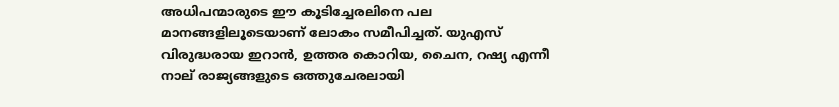അധിപന്മാരുടെ ഈ കൂടിച്ചേരലിനെ പല മാനങ്ങളിലൂടെയാണ് ലോകം സമീപിച്ചത്. യുഎസ് വിരുദ്ധരായ ഇറാന്‍, ഉത്തര കൊറിയ, ചൈന, റഷ്യ എന്നീ നാല് രാജ്യങ്ങളുടെ ഒത്തുചേരലായി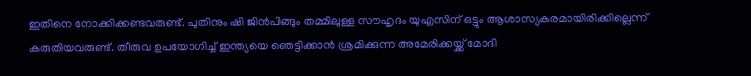ഇതിനെ നോക്കിക്കണ്ടവരുണ്ട്. പുതിനും ഷി ജിന്‍പിങ്ങും തമ്മിലുള്ള സൗഹൃദം യുഎസിന് ഒട്ടും ആശാസ്യകരമായിരിക്കില്ലെന്ന് കരുതിയവരുണ്ട്. തീരുവ ഉപയോഗിച്ച് ഇന്ത്യയെ ഞെട്ടിക്കാന്‍ ശ്രമിക്കുന്ന അമേരിക്കയ്ക്ക് മോദി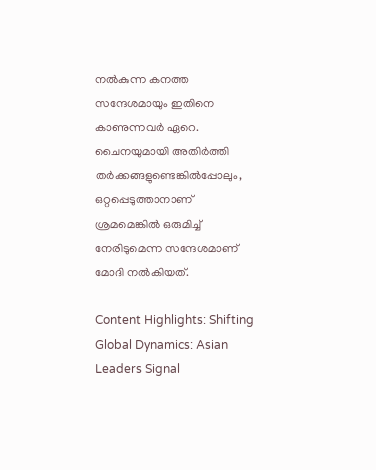നല്‍കുന്ന കനത്ത സന്ദേശമായും ഇതിനെ കാണുന്നവര്‍ ഏറെ. ചൈനയുമായി അതിര്‍ത്തി തര്‍ക്കങ്ങളുണ്ടെങ്കില്‍പ്പോലും, ഒറ്റപ്പെടുത്താനാണ് ശ്രമമെങ്കില്‍ ഒരുമിച്ച് നേരിടുമെന്ന സന്ദേശമാണ് മോദി നല്‍കിയത്.

Content Highlights: Shifting Global Dynamics: Asian Leaders Signal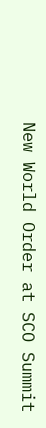New World Order at SCO Summit